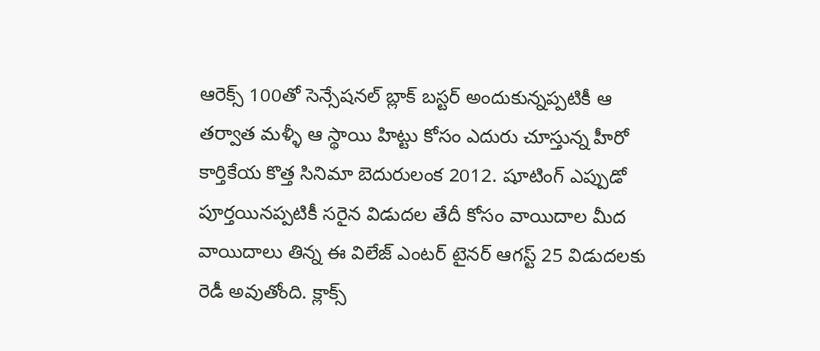ఆరెక్స్ 100తో సెన్సేషనల్ బ్లాక్ బస్టర్ అందుకున్నప్పటికీ ఆ తర్వాత మళ్ళీ ఆ స్థాయి హిట్టు కోసం ఎదురు చూస్తున్న హీరో కార్తికేయ కొత్త సినిమా బెదురులంక 2012. షూటింగ్ ఎప్పుడో పూర్తయినప్పటికీ సరైన విడుదల తేదీ కోసం వాయిదాల మీద వాయిదాలు తిన్న ఈ విలేజ్ ఎంటర్ టైనర్ ఆగస్ట్ 25 విడుదలకు రెడీ అవుతోంది. క్లాక్స్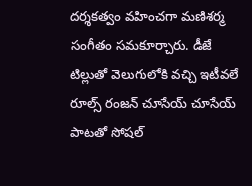దర్శకత్వం వహించగా మణిశర్మ సంగీతం సమకూర్చారు. డీజే టిల్లుతో వెలుగులోకి వచ్చి ఇటీవలే రూల్స్ రంజన్ చూసేయ్ చూసేయ్ పాటతో సోషల్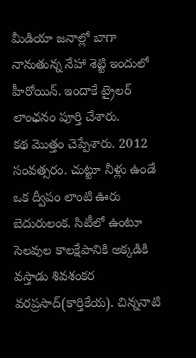మీడియా జనాల్లో బాగా నానుతున్న నేహా శెట్టి ఇందులో హీరోయిన్. ఇందాకే ట్రైలర్ లాంఛనం పూర్తి చేశారు.
కథ మొత్తం చెప్పేశారు. 2012 సంవత్సరం. చుట్టూ నీళ్లు ఉండే ఒక ద్వీపం లాంటి ఊరు బెదురులంక. సిటీలో ఉంటూ సెలవుల కాలక్షేపానికి అక్కడికి వస్తాడు శివశంకర వరప్రసాద్(కార్తికేయ). చిన్ననాటి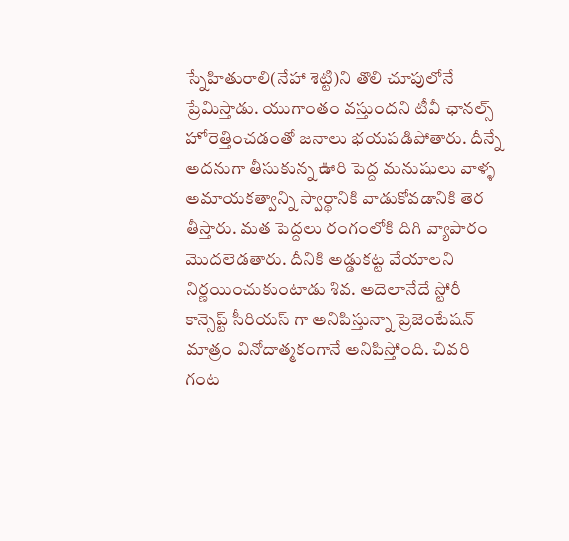స్నేహితురాలి(నేహా శెట్టి)ని తొలి చూపులోనే ప్రేమిస్తాడు. యుగాంతం వస్తుందని టీవీ ఛానల్స్ హోరెత్తించడంతో జనాలు భయపడిపోతారు. దీన్నే అదనుగా తీసుకున్న ఊరి పెద్ద మనుషులు వాళ్ళ అమాయకత్వాన్ని స్వార్థానికి వాడుకోవడానికి తెర తీస్తారు. మత పెద్దలు రంగంలోకి దిగి వ్యాపారం మొదలెడతారు. దీనికి అడ్డుకట్ట వేయాలని నిర్ణయించుకుంటాడు శివ. అదెలానేదే స్టోరీ
కాన్సెప్ట్ సీరియస్ గా అనిపిస్తున్నా ప్రెజెంటేషన్ మాత్రం వినోదాత్మకంగానే అనిపిస్తోంది. చివరి గంట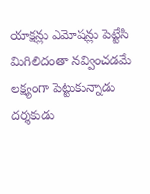యాక్షన్లు ఎమోషన్లు పెట్టేసి మిగిలిదంతా నవ్వించడమే లక్ష్యంగా పెట్టుకున్నాడు దర్శకుడు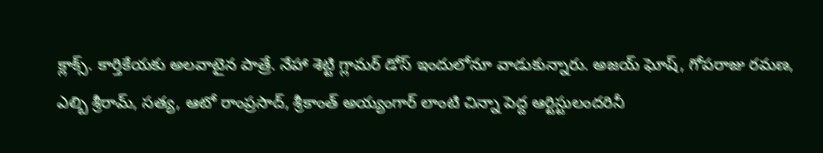క్లాక్స్. కార్తికేయకు అలవాటైన పాత్రే. నేహా శెట్టి గ్లామర్ డోస్ ఇందులోనూ వాడుకున్నారు. అజయ్ ఘోష్, గోపరాజు రమణ, ఎల్బి శ్రీరామ్, సత్య, ఆటో రాంప్రసాద్, శ్రీకాంత్ అయ్యంగార్ లాంటి చిన్నా పెద్ద ఆర్టిస్టులందరినీ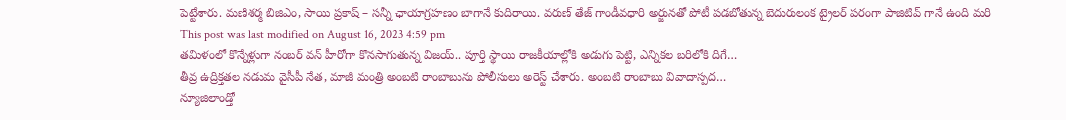పెట్టేశారు. మణిశర్మ బిజిఎం, సాయి ప్రకాష్ – సన్నీ ఛాయాగ్రహణం బాగానే కుదిరాయి. వరుణ్ తేజ్ గాండీవధారి అర్జునతో పోటీ పడబోతున్న బెదురులంక ట్రైలర్ పరంగా పాజిటివ్ గానే ఉంది మరి
This post was last modified on August 16, 2023 4:59 pm
తమిళంలో కొన్నేళ్లుగా నంబర్ వన్ హీరోగా కొనసాగుతున్న విజయ్.. పూర్తి స్థాయి రాజకీయాల్లోకి అడుగు పెట్టి, ఎన్నికల బరిలోకి దిగే…
తీవ్ర ఉద్రిక్తతల నడుమ వైసీపీ నేత, మాజీ మంత్రి అంబటి రాంబాబును పోలీసులు అరెస్ట్ చేశారు. అంబటి రాంబాబు వివాదాస్పద…
న్యూజిలాండ్తో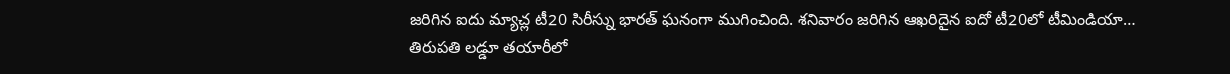జరిగిన ఐదు మ్యాచ్ల టీ20 సిరీస్ను భారత్ ఘనంగా ముగించింది. శనివారం జరిగిన ఆఖరిదైన ఐదో టీ20లో టీమిండియా…
తిరుపతి లడ్డూ తయారీలో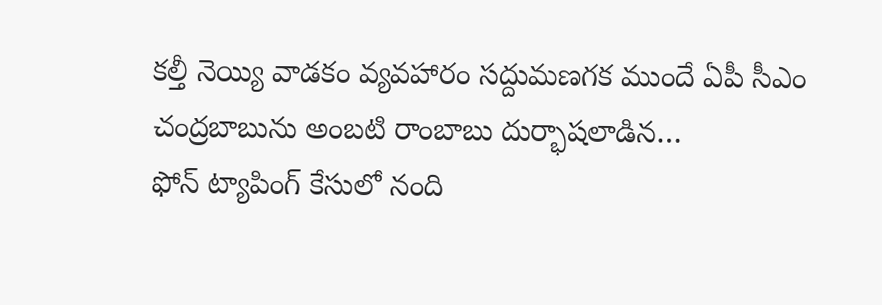కల్తీ నెయ్యి వాడకం వ్యవహారం సద్దుమణగక ముందే ఏపీ సీఎం చంద్రబాబును అంబటి రాంబాబు దుర్భాషలాడిన…
ఫోన్ ట్యాపింగ్ కేసులో నంది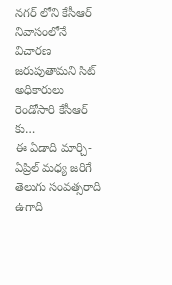నగర్ లోని కేసీఆర్ నివాసంలోనే విచారణ జరుపుతామని సిట్ అధికారులు రెండోసారి కేసీఆర్ కు…
ఈ ఏడాది మార్చి-ఏప్రిల్ మధ్య జరిగే తెలుగు సంవత్సరాది ఉగాది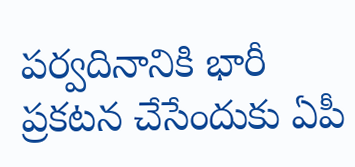పర్వదినానికి భారీ ప్రకటన చేసేందుకు ఏపీ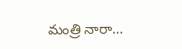మంత్రి నారా…